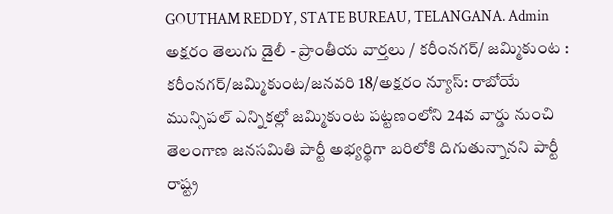GOUTHAM REDDY, STATE BUREAU, TELANGANA. Admin
అక్షరం తెలుగు డైలీ - ప్రాంతీయ వార్తలు / కరీంనగర్/ జమ్మికుంట : కరీంనగర్/జమ్మికుంట/జనవరి 18/అక్షరం న్యూస్: రాబోయే మున్సిపల్ ఎన్నికల్లో జమ్మికుంట పట్టణంలోని 24వ వార్డు నుంచి తెలంగాణ జనసమితి పార్టీ అభ్యర్థిగా బరిలోకి దిగుతున్నానని పార్టీ రాష్ట్ర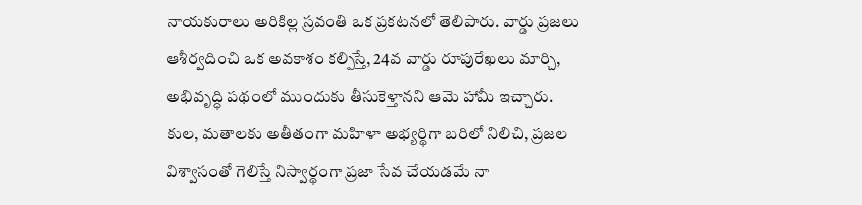నాయకురాలు అరికిల్ల స్రవంతి ఒక ప్రకటనలో తెలిపారు. వార్డు ప్రజలు ఆశీర్వదించి ఒక అవకాశం కల్పిస్తే, 24వ వార్డు రూపురేఖలు మార్చి, అభివృద్ధి పథంలో ముందుకు తీసుకెళ్తానని ఆమె హామీ ఇచ్చారు. కుల, మతాలకు అతీతంగా మహిళా అభ్యర్థిగా బరిలో నిలిచి, ప్రజల విశ్వాసంతో గెలిస్తే నిస్వార్థంగా ప్రజా సేవ చేయడమే నా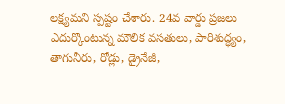లక్ష్యమని స్పష్టం చేశారు. 24వ వార్డు ప్రజలు ఎదుర్కొంటున్న మౌలిక వసతులు, పారిశుద్ధ్యం, తాగునీరు, రోడ్లు, డ్రైనేజీ,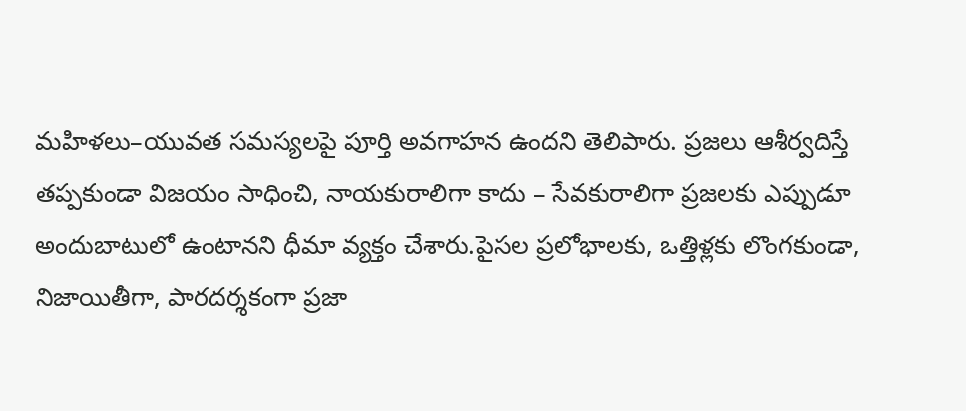మహిళలు–యువత సమస్యలపై పూర్తి అవగాహన ఉందని తెలిపారు. ప్రజలు ఆశీర్వదిస్తే తప్పకుండా విజయం సాధించి, నాయకురాలిగా కాదు – సేవకురాలిగా ప్రజలకు ఎప్పుడూ అందుబాటులో ఉంటానని ధీమా వ్యక్తం చేశారు.పైసల ప్రలోభాలకు, ఒత్తిళ్లకు లొంగకుండా, నిజాయితీగా, పారదర్శకంగా ప్రజా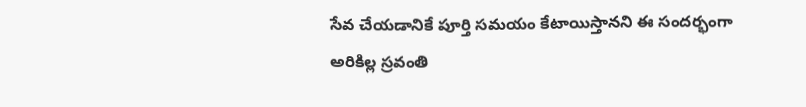సేవ చేయడానికే పూర్తి సమయం కేటాయిస్తానని ఈ సందర్భంగా అరికిల్ల స్రవంతి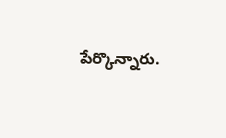పేర్కొన్నారు.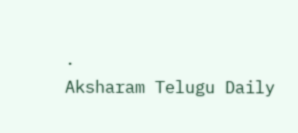.
Aksharam Telugu Daily